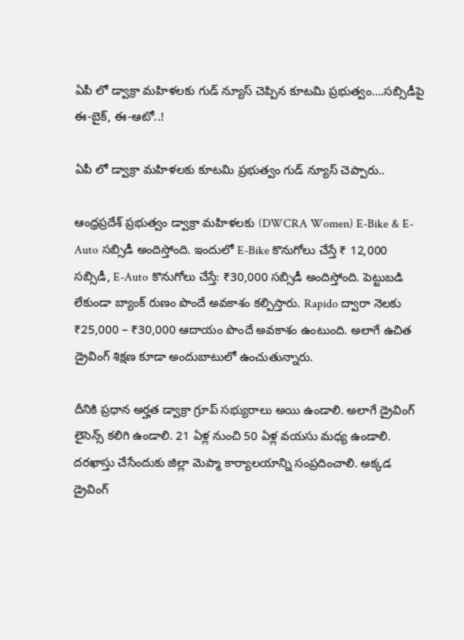ఏపీ లో డ్వాక్రా మహిళలకు గుడ్ న్యూస్ చెప్పిన కూటమి ప్రభుత్వం….సబ్సిడీపై ఈ-బైక్, ఈ-ఆటో..!

ఏపీ లో డ్వాక్రా మహిళలకు కూటమి ప్రభుత్వం గుడ్ న్యూస్ చెప్పారు..

ఆంధ్రప్రదేశ్ ప్రభుత్వం డ్వాక్రా మహిళలకు (DWCRA Women) E-Bike & E-Auto సబ్సిడీ అందిస్తోంది. ఇందులో E-Bike కొనుగోలు చేస్తే ₹ 12,000 సబ్సిడీ, E-Auto కొనుగోలు చేస్తే: ₹30,000 సబ్సిడీ అందిస్తోంది. పెట్టుబడి లేకుండా బ్యాంక్ రుణం పొందే అవకాశం కల్పిస్తారు. Rapido ద్వారా నెలకు ₹25,000 – ₹30,000 ఆదాయం పొందే అవకాశం ఉంటుంది. అలాగే ఉచిత డ్రైవింగ్ శిక్షణ కూడా అందుబాటులో ఉంచుతున్నారు.

దీనికి ప్రధాన అర్హత డ్వాక్రా గ్రూప్ సభ్యురాలు అయి ఉండాలి. అలాగే డ్రైవింగ్ లైసెన్స్ కలిగి ఉండాలి. 21 ఏళ్ల నుంచి 50 ఏళ్ల వయసు మధ్య ఉండాలి. దరఖాస్తు చేసేందుకు జిల్లా మెప్మా కార్యాలయాన్ని సంప్రదించాలి. అక్కడ డ్రైవింగ్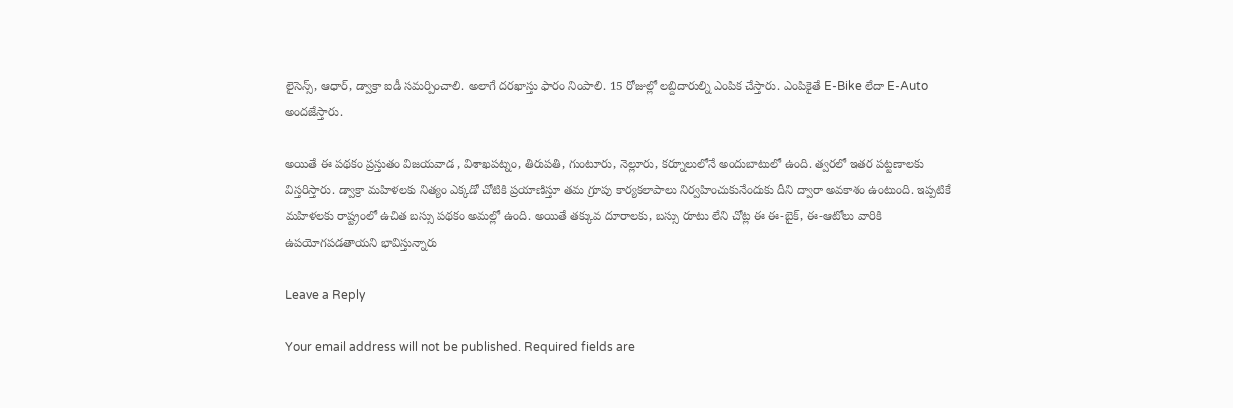లైసెన్స్, ఆధార్, డ్వాక్రా ఐడీ సమర్పించాలి. అలాగే దరఖాస్తు ఫారం నింపాలి. 15 రోజుల్లో లబ్దిదారుల్ని ఎంపిక చేస్తారు. ఎంపికైతే E-Bike లేదా E-Auto అందజేస్తారు.

అయితే ఈ పథకం ప్రస్తుతం విజయవాడ , విశాఖపట్నం, తిరుపతి, గుంటూరు, నెల్లూరు, కర్నూలులోనే అందుబాటులో ఉంది. త్వరలో ఇతర పట్టణాలకు విస్తరిస్తారు. డ్వాక్రా మహిళలకు నిత్యం ఎక్కడో చోటికి ప్రయాణిస్తూ తమ గ్రూపు కార్యకలాపాలు నిర్వహించుకునేందుకు దీని ద్వారా అవకాశం ఉంటుంది. ఇప్పటికే మహిళలకు రాష్ట్రంలో ఉచిత బస్సు పథకం అమల్లో ఉంది. అయితే తక్కువ దూరాలకు, బస్సు రూటు లేని చోట్ల ఈ ఈ-బైక్, ఈ-ఆటోలు వారికి ఉపయోగపడతాయని భావిస్తున్నారు

Leave a Reply

Your email address will not be published. Required fields are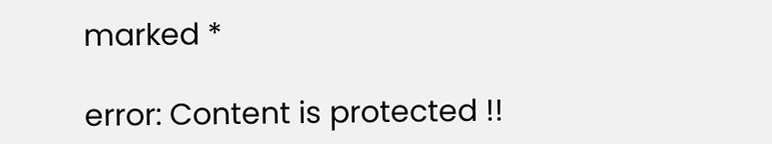marked *

error: Content is protected !!